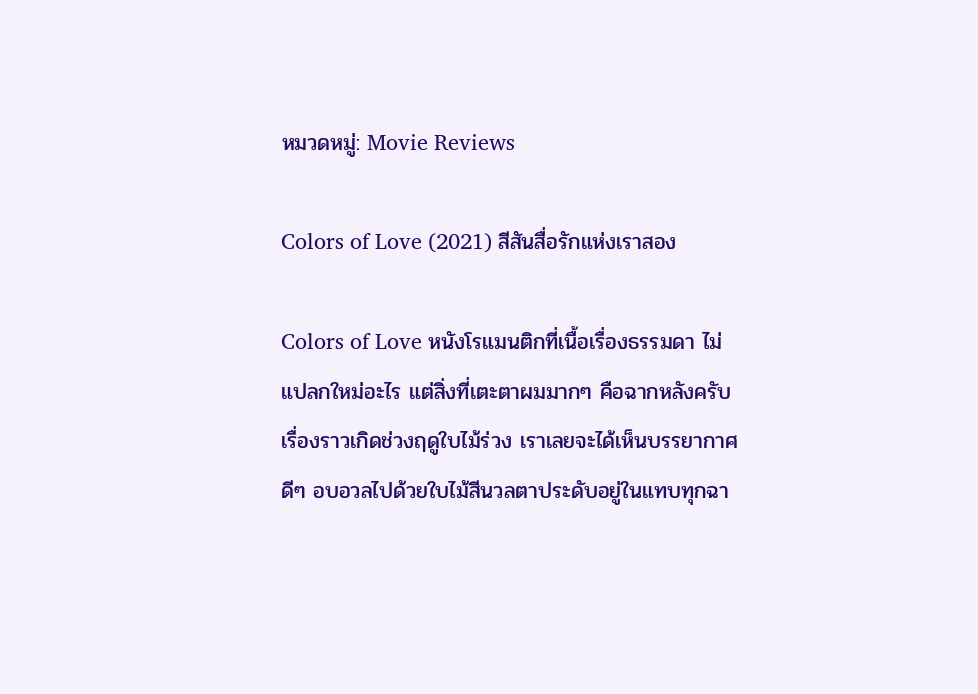หมวดหมู่: Movie Reviews

Colors of Love (2021) สีสันสื่อรักแห่งเราสอง

Colors of Love หนังโรแมนติกที่เนื้อเรื่องธรรมดา ไม่แปลกใหม่อะไร แต่สิ่งที่เตะตาผมมากๆ คือฉากหลังครับ เรื่องราวเกิดช่วงฤดูใบไม้ร่วง เราเลยจะได้เห็นบรรยากาศดีๆ อบอวลไปด้วยใบไม้สีนวลตาประดับอยู่ในแทบทุกฉา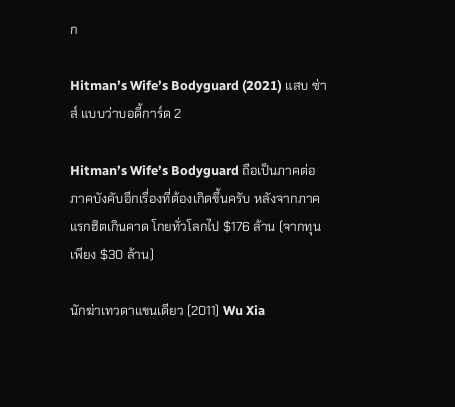ก

Hitman’s Wife’s Bodyguard (2021) แสบ ซ่าส์ แบบว่าบอดี้การ์ด 2

Hitman’s Wife’s Bodyguard ถือเป็นภาคต่อภาคบังคับอีกเรื่องที่ต้องเกิดขึ้นครับ หลังจากภาคแรกฮิตเกินคาด โกยทั่วโลกไป $176 ล้าน (จากทุนเพียง $30 ล้าน)

นักฆ่าเทวดาแขนเดียว (2011) Wu Xia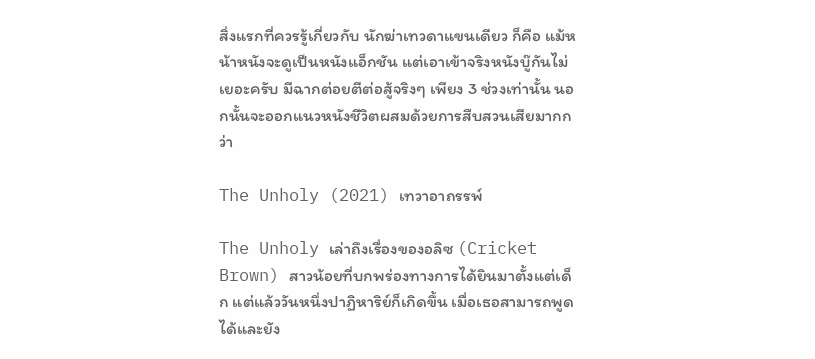สิ่งแรกที่ควรรู้เกี่ยวกับ นักฆ่าเทวดาแขนเดียว ก็คือ แม้หน้าหนังจะดูเป็นหนังแอ็กชัน แต่เอาเข้าจริงหนังบู๊กันไม่เยอะครับ มีฉากต่อยตีต่อสู้จริงๆ เพียง 3 ช่วงเท่านั้น นอกนั้นจะออกแนวหนังชีวิตผสมด้วยการสืบสวนเสียมากกว่า

The Unholy (2021) เทวาอาถรรพ์

The Unholy เล่าถึงเรื่องของอลิซ (Cricket Brown) สาวน้อยที่บกพร่องทางการได้ยินมาตั้งแต่เด็ก แต่แล้ววันหนึ่งปาฏิหาริย์ก็เกิดขึ้น เมื่อเธอสามารถพูดได้และยัง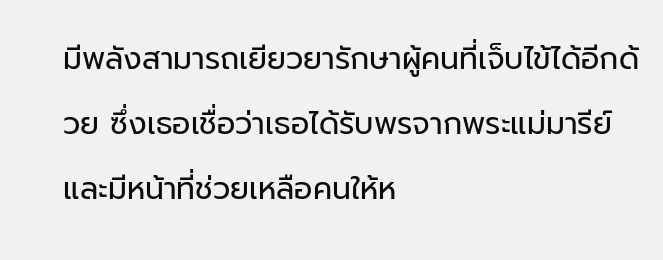มีพลังสามารถเยียวยารักษาผู้คนที่เจ็บไข้ได้อีกด้วย ซึ่งเธอเชื่อว่าเธอได้รับพรจากพระแม่มารีย์ และมีหน้าที่ช่วยเหลือคนให้ห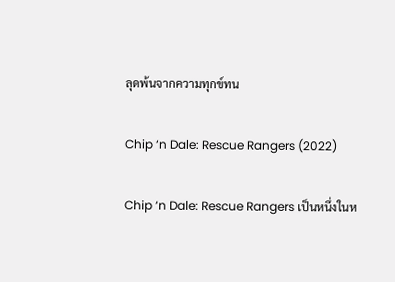ลุดพ้นจากความทุกข์ทน

Chip ‘n Dale: Rescue Rangers (2022)

Chip ‘n Dale: Rescue Rangers เป็นหนึ่งในห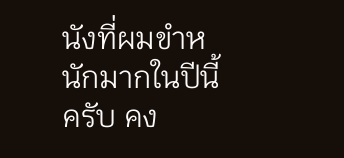นังที่ผมขำหนักมากในปีนี้ครับ คง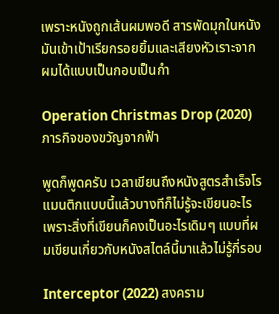เพราะหนังถูกเส้นผมพอดี สารพัดมุกในหนังมันเข้าเป้าเรียกรอยยิ้มและเสียงหัวเราะจากผมได้แบบเป็นกอบเป็นกำ

Operation Christmas Drop (2020) ภารกิจของขวัญจากฟ้า

พูดก็พูดครับ เวลาเขียนถึงหนังสูตรสำเร็จโรแมนติกแบบนี้แล้วบางทีก็ไม่รู้จะเขียนอะไร เพราะสิ่งที่เขียนก็คงเป็นอะไรเดิมๆ แบบที่ผมเขียนเกี่ยวกับหนังสไตล์นี้มาแล้วไม่รู้กี่รอบ

Interceptor (2022) สงคราม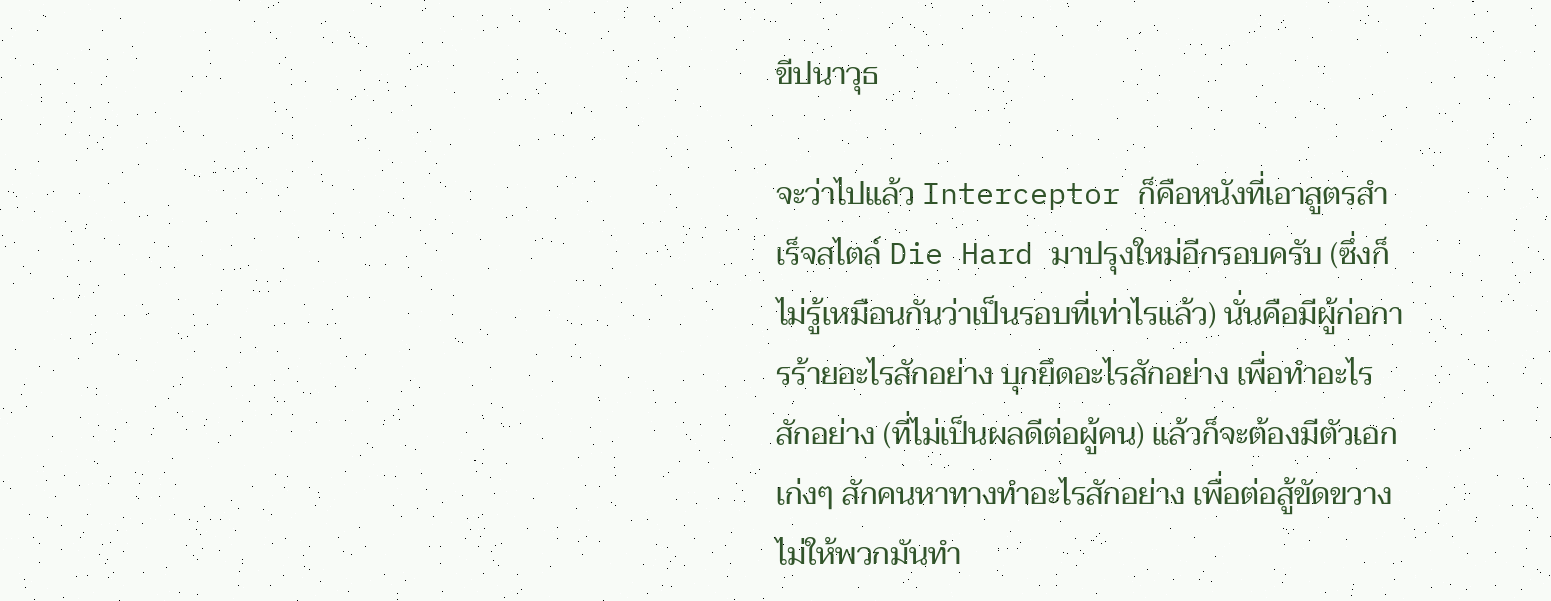ขีปนาวุธ

จะว่าไปแล้ว Interceptor ก็คือหนังที่เอาสูตรสำเร็จสไตล์ Die Hard มาปรุงใหม่อีกรอบครับ (ซึ่งก็ไม่รู้เหมือนกันว่าเป็นรอบที่เท่าไรแล้ว) นั่นคือมีผู้ก่อการร้ายอะไรสักอย่าง บุกยึดอะไรสักอย่าง เพื่อทำอะไรสักอย่าง (ที่ไม่เป็นผลดีต่อผู้คน) แล้วก็จะต้องมีตัวเอกเก่งๆ สักคนหาทางทำอะไรสักอย่าง เพื่อต่อสู้ขัดขวางไม่ให้พวกมันทำ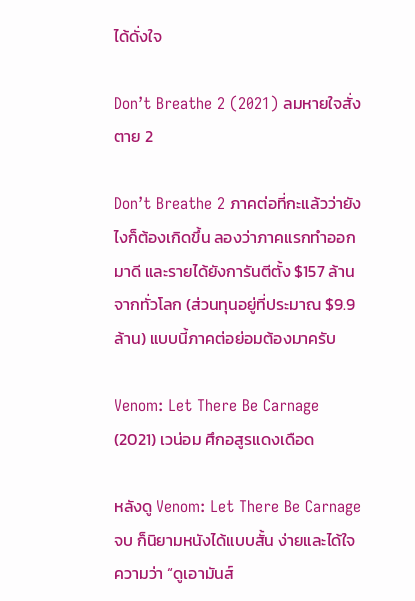ได้ดั่งใจ

Don’t Breathe 2 (2021) ลมหายใจสั่งตาย 2

Don’t Breathe 2 ภาคต่อที่กะแล้วว่ายังไงก็ต้องเกิดขึ้น ลองว่าภาคแรกทำออกมาดี และรายได้ยังการันตีตั้ง $157 ล้านจากทั่วโลก (ส่วนทุนอยู่ที่ประมาณ $9.9 ล้าน) แบบนี้ภาคต่อย่อมต้องมาครับ

Venom: Let There Be Carnage (2021) เวน่อม ศึกอสูรแดงเดือด

หลังดู Venom: Let There Be Carnage จบ ก็นิยามหนังได้แบบสั้น ง่ายและได้ใจความว่า “ดูเอามันส์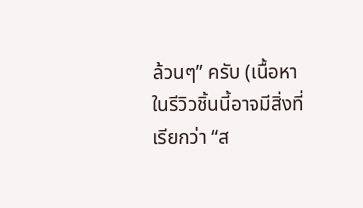ล้วนๆ” ครับ (เนื้อหาในรีวิวชิ้นนี้อาจมีสิ่งที่เรียกว่า “ส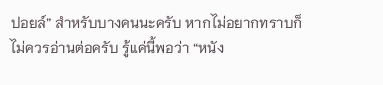ปอยล์” สำหรับบางคนนะครับ หากไม่อยากทราบก็ไม่ควรอ่านต่อครับ รู้แค่นี้พอว่า “หนัง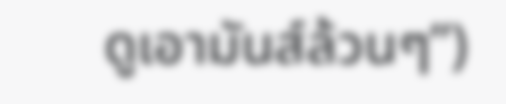ดูเอามันส์ล้วนๆ”)